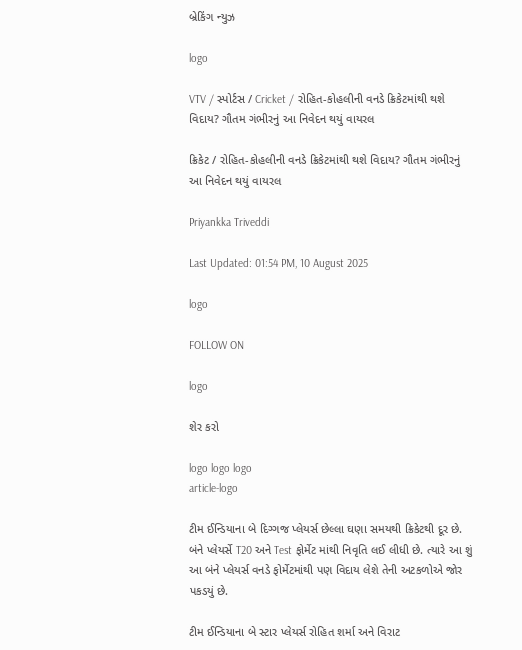બ્રેકિંગ ન્યુઝ

logo

VTV / સ્પોર્ટસ / Cricket / રોહિત-કોહલીની વનડે ક્રિકેટમાંથી થશે વિદાય? ગૌતમ ગંભીરનું આ નિવેદન થયું વાયરલ

ક્રિકેટ / રોહિત-કોહલીની વનડે ક્રિકેટમાંથી થશે વિદાય? ગૌતમ ગંભીરનું આ નિવેદન થયું વાયરલ

Priyankka Triveddi

Last Updated: 01:54 PM, 10 August 2025

logo

FOLLOW ON

logo

શેર કરો

logo logo logo
article-logo

ટીમ ઈન્ડિયાના બે દિગ્ગજ પ્લેયર્સ છેલ્લા ઘણા સમયથી ક્રિકેટથી દૂર છે. બંને પ્લેયર્સે T20 અને Test ફોર્મેટ માંથી નિવૃતિ લઈ લીધી છે. ત્યારે આ શું આ બંને પ્લેયર્સ વનડે ફોર્મેટમાંથી પણ વિદાય લેશે તેની અટકળોએ જોર પકડયું છે.

ટીમ ઈન્ડિયાના બે સ્ટાર પ્લેયર્સ રોહિત શર્મા અને વિરાટ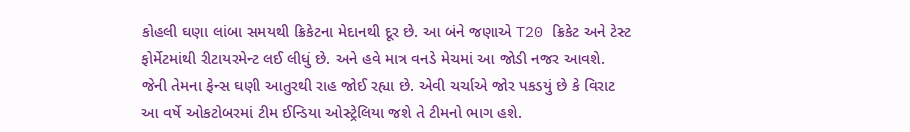કોહલી ઘણા લાંબા સમયથી ક્રિકેટના મેદાનથી દૂર છે. આ બંને જણાએ T20 ક્રિકેટ અને ટેસ્ટ ફોર્મેટમાંથી રીટાયરમેન્ટ લઈ લીધું છે. અને હવે માત્ર વનડે મેચમાં આ જોડી નજર આવશે. જેની તેમના ફેન્સ ઘણી આતુરથી રાહ જોઈ રહ્યા છે. એવી ચર્ચાએ જોર પકડયું છે કે વિરાટ આ વર્ષે ઓકટોબરમાં ટીમ ઈન્ડિયા ઓસ્ટ્રેલિયા જશે તે ટીમનો ભાગ હશે.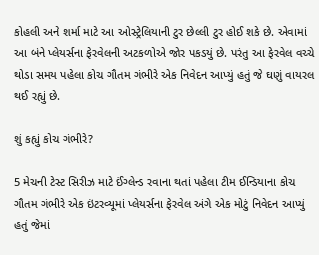કોહલી અને શર્મા માટે આ ઓસ્ટ્રેલિયાની ટુર છેલ્લી ટુર હોઈ શકે છે. એવામાં આ બંને પ્લેયર્સના ફેરવેલની અટકળોએ જોર પકડયું છે. પરંતુ આ ફેરવેલ વચ્ચે થોડા સમય પહેલા કોચ ગૌતમ ગંભીરે એક નિવેદન આપ્યું હતું જે ઘણું વાયરલ થઈ રહ્યું છે.

શું કહ્યું કોચ ગંભીરે?

5 મેચની ટેસ્ટ સિરીઝ માટે ઈંગ્લેન્ડ રવાના થતાં પહેલા ટીમ ઈન્ડિયાના કોચ ગૌતમ ગંભીરે એક ઇંટરવ્યૂમાં પ્લેયર્સના ફેરવેલ અંગે એક મોટું નિવેદન આપ્યું હતું જેમાં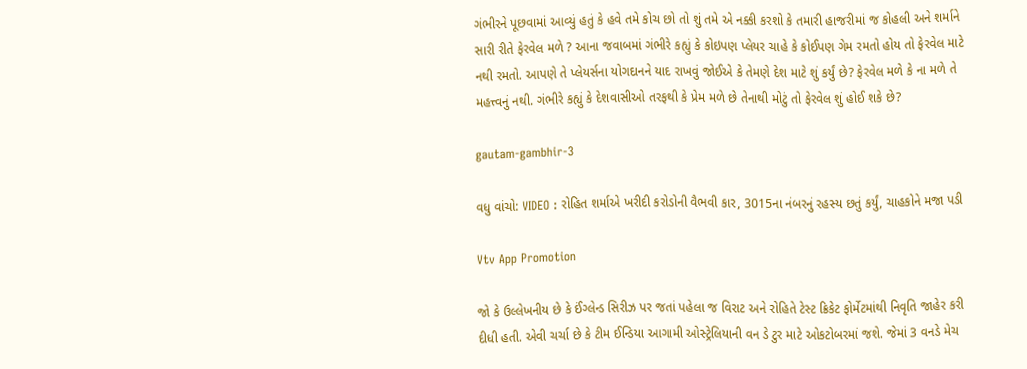ગંભીરને પૂછવામાં આવ્યું હતું કે હવે તમે કોચ છો તો શું તમે એ નક્કી કરશો કે તમારી હાજરીમાં જ કોહલી અને શર્માને સારી રીતે ફેરવેલ મળે ? આના જવાબમાં ગંભીરે કહ્યું કે કોઇપણ પ્લેયર ચાહે કે કોઈપણ ગેમ રમતો હોય તો ફેરવેલ માટે નથી રમતો. આપણે તે પ્લેયર્સના યોગદાનને યાદ રાખવું જોઈએ કે તેમણે દેશ માટે શું કર્યું છે? ફેરવેલ મળે કે ના મળે તે મહત્ત્વનું નથી. ગંભીરે કહ્યું કે દેશવાસીઓ તરફથી કે પ્રેમ મળે છે તેનાથી મોટું તો ફેરવેલ શું હોઈ શકે છે?

gautam-gambhir-3

વધુ વાંચો: VIDEO : રોહિત શર્માએ ખરીદી કરોડોની વૈભવી કાર, 3015ના નંબરનું રહસ્ય છતું કર્યું, ચાહકોને મજા પડી

Vtv App Promotion

જો કે ઉલ્લેખનીય છે કે ઈંગ્લેન્ડ સિરીઝ પર જતાં પહેલા જ વિરાટ અને રોહિતે ટેસ્ટ ક્રિકેટ ફોર્મેટમાંથી નિવૃતિ જાહેર કરી દીધી હતી. એવી ચર્ચા છે કે ટીમ ઈન્ડિયા આગામી ઓસ્ટ્રેલિયાની વન ડે ટુર માટે ઓકટોબરમાં જશે. જેમાં 3 વનડે મેચ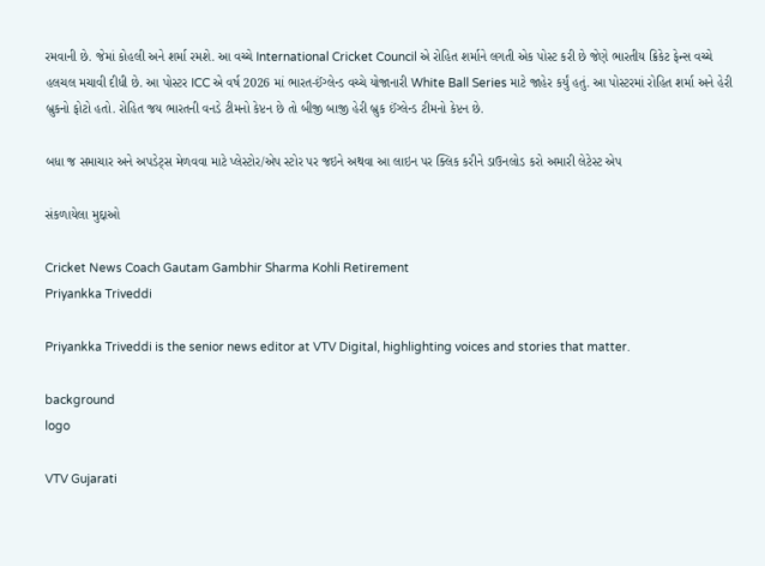રમવાની છે. જેમાં કોહલી અને શર્મા રમશે. આ વચ્ચે International Cricket Council એ રોહિત શર્માને લગતી એક પોસ્ટ કરી છે જેણે ભારતીય ક્રિકેટ ફેન્સ વચ્ચે હલચલ મચાવી દીધી છે. આ પોસ્ટર ICC એ વર્ષ 2026 માં ભારત-ઈંગ્લેન્ડ વચ્ચે યોજાનારી White Ball Series માટે જાહેર કર્યું હતું. આ પોસ્ટરમાં રોહિત શર્મા અને હેરી બ્રુકનો ફોટો હતો. રોહિત જય ભારતની વનડે ટીમનો કેપ્ટન છે તો બીજી બાજી હેરી બ્રુક ઈંગ્લેન્ડ ટીમનો કેપ્ટન છે.

બધા જ સમાચાર અને અપડેટ્સ મેળવવા માટે પ્લેસ્ટોર/એપ સ્ટોર પર જઇને અથવા આ લાઇન પર ક્લિક કરીને ડાઉનલોડ કરો અમારી લેટેસ્ટ એપ

સંકળાયેલા મુદ્દાઓ

Cricket News Coach Gautam Gambhir Sharma Kohli Retirement
Priyankka Triveddi

Priyankka Triveddi is the senior news editor at VTV Digital, highlighting voices and stories that matter.

background
logo

VTV Gujarati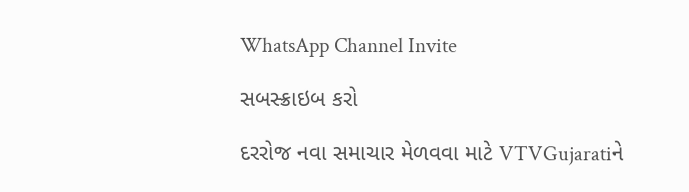WhatsApp Channel Invite

સબસ્ક્રાઇબ કરો

દરરોજ નવા સમાચાર મેળવવા માટે VTVGujaratiને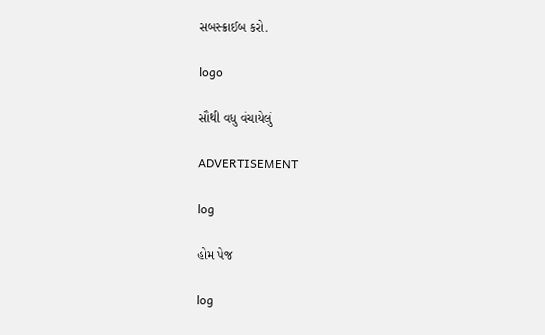સબસ્ક્રાઈબ કરો.

logo

સૌથી વધુ વંચાયેલું

ADVERTISEMENT

log

હોમ પેજ

log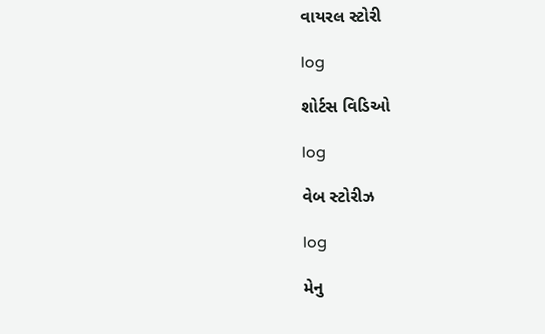વાયરલ સ્ટોરી

log

શોર્ટસ વિડિઓ

log

વેબ સ્ટોરીઝ

log

મેનુ